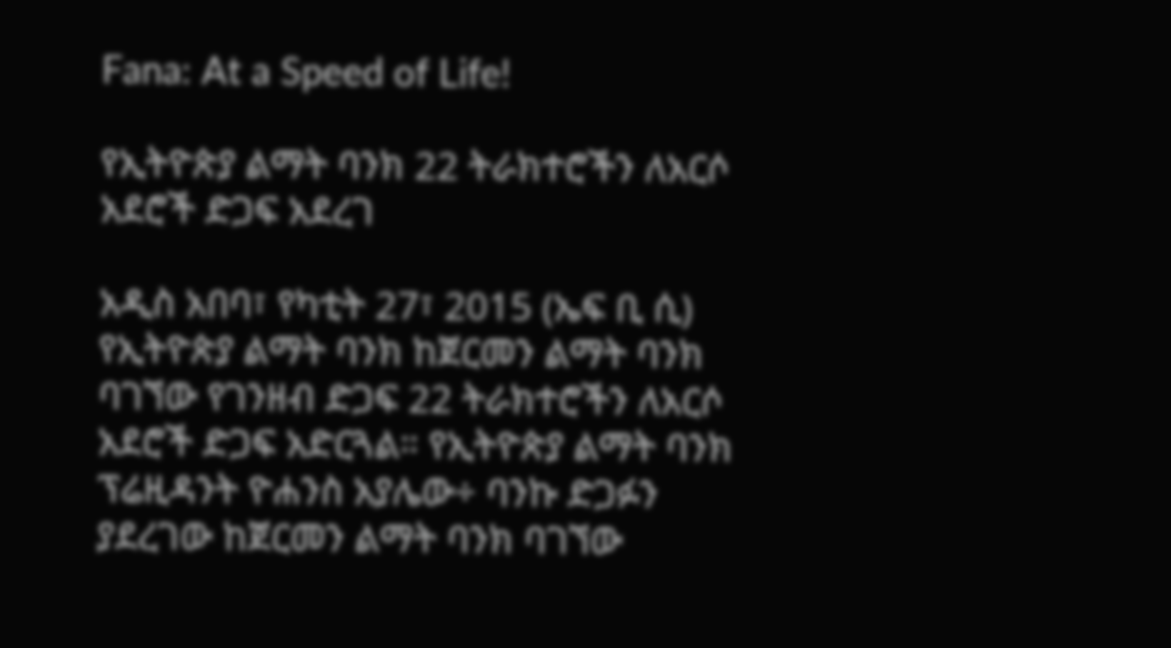Fana: At a Speed of Life!

የኢትዮጵያ ልማት ባንክ 22 ትራክተሮችን ለአርሶ አደሮች ድጋፍ አደረገ

አዲስ አበባ፣ የካቲት 27፣ 2015 (ኤፍ ቢ ሲ) የኢትዮጵያ ልማት ባንክ ከጀርመን ልማት ባንክ ባገኘው የገንዘብ ድጋፍ 22 ትራክተሮችን ለአርሶ አደሮች ድጋፍ አድርጓል። የኢትዮጵያ ልማት ባንክ ፕሬዚዳንት ዮሐንስ አያሌው÷ ባንኩ ድጋፉን ያደረገው ከጀርመን ልማት ባንክ ባገኘው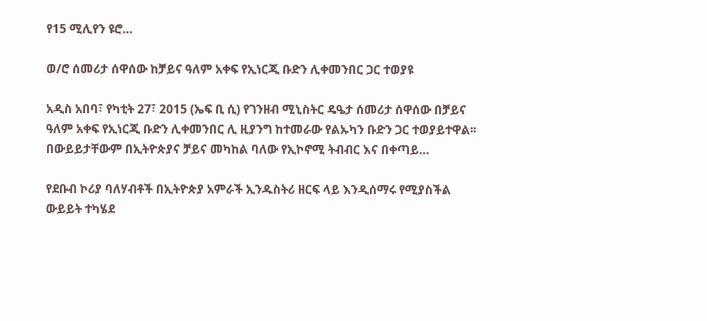የ15 ሚሊየን ዩሮ…

ወ/ሮ ሰመሪታ ሰዋሰው ከቻይና ዓለም አቀፍ የኢነርጂ ቡድን ሊቀመንበር ጋር ተወያዩ

አዲስ አበባ፣ የካቲት 27፣ 2015 (ኤፍ ቢ ሲ) የገንዘብ ሚኒስትር ዴዔታ ሰመሪታ ሰዋሰው በቻይና ዓለም አቀፍ የኢነርጂ ቡድን ሊቀመንበር ሊ ዚያንግ ከተመራው የልኡካን ቡድን ጋር ተወያይተዋል፡፡   በውይይታቸውም በኢትዮጵያና ቻይና መካከል ባለው የኢኮኖሚ ትብብር እና በቀጣይ…

የደቡብ ኮሪያ ባለሃብቶች በኢትዮጵያ አምራች ኢንዱስትሪ ዘርፍ ላይ እንዲሰማሩ የሚያስችል ውይይት ተካሄደ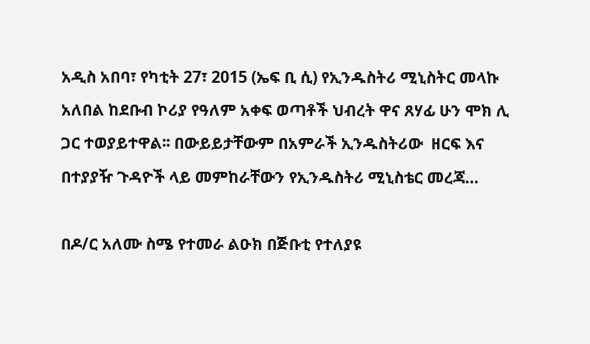አዲስ አበባ፣ የካቲት 27፣ 2015 (ኤፍ ቢ ሲ) የኢንዱስትሪ ሚኒስትር መላኩ አለበል ከደቡብ ኮሪያ የዓለም አቀፍ ወጣቶች ህብረት ዋና ጸሃፊ ሁን ሞክ ሊ ጋር ተወያይተዋል፡፡ በውይይታቸውም በአምራች ኢንዱስትሪው  ዘርፍ እና በተያያዥ ጉዳዮች ላይ መምከራቸውን የኢንዱስትሪ ሚኒስቴር መረጃ…

በዶ/ር አለሙ ስሜ የተመራ ልዑክ በጅቡቲ የተለያዩ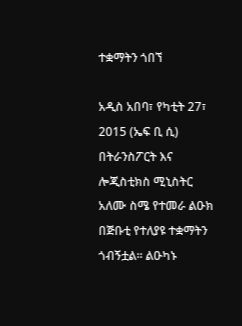ተቋማትን ጎበኘ

አዲስ አበባ፣ የካቲት 27፣ 2015 (ኤፍ ቢ ሲ) በትራንስፖርት እና ሎጂስቲክስ ሚኒስትር አለሙ ስሜ የተመራ ልዑክ በጅቡቲ የተለያዩ ተቋማትን ጎብኝቷል፡፡ ልዑካኑ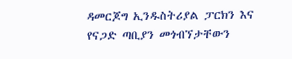ዳመርጆግ ኢንዱስትሪያል ፓርክን እና የናጋድ ጣቢያን መጎብኘታቸውን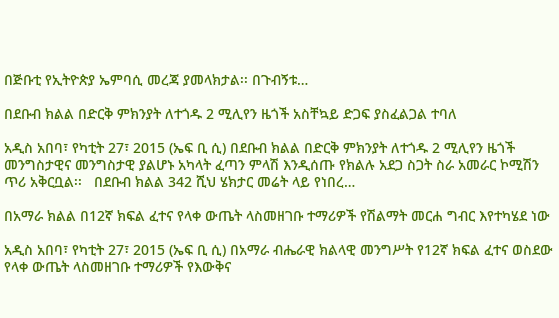በጅቡቲ የኢትዮጵያ ኤምባሲ መረጃ ያመላክታል፡፡ በጉብኝቱ…

በደቡብ ክልል በድርቅ ምክንያት ለተጎዱ 2 ሚሊየን ዜጎች አስቸኳይ ድጋፍ ያስፈልጋል ተባለ

አዲስ አበባ፣ የካቲት 27፣ 2015 (ኤፍ ቢ ሲ) በደቡብ ክልል በድርቅ ምክንያት ለተጎዱ 2 ሚሊየን ዜጎች መንግስታዊና መንግስታዊ ያልሆኑ አካላት ፈጣን ምላሽ እንዲሰጡ የክልሉ አደጋ ስጋት ስራ አመራር ኮሚሽን ጥሪ አቅርቧል፡፡   በደቡብ ክልል 342 ሺህ ሄክታር መሬት ላይ የነበረ…

በአማራ ክልል በ12ኛ ክፍል ፈተና የላቀ ውጤት ላስመዘገቡ ተማሪዎች የሽልማት መርሐ ግብር እየተካሄደ ነው

አዲስ አበባ፣ የካቲት 27፣ 2015 (ኤፍ ቢ ሲ) በአማራ ብሔራዊ ክልላዊ መንግሥት የ12ኛ ክፍል ፈተና ወስደው የላቀ ውጤት ላስመዘገቡ ተማሪዎች የእውቅና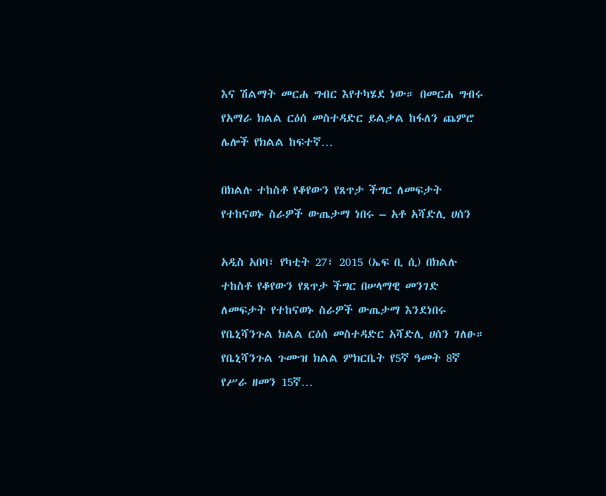እና ሽልማት መርሐ ግብር እየተካሄደ ነው። በመርሐ ግብሩ የአማራ ክልል ርዕሰ መስተዳድር ይልቃል ከፋለን ጨምሮ ሌሎች የክልል ከፍተኛ…

በክልሉ ተከስቶ የቆየውን የጸጥታ ችግር ለመፍታት የተከናወኑ ስራዎች ውጤታማ ነበሩ – አቶ አሻድሊ ሀሰን

አዲስ አበባ፣ የካቲት 27፣ 2015 (ኤፍ ቢ ሲ) በክልሉ ተከስቶ የቆየውን የጸጥታ ችግር በሠላማዊ መንገድ ለመፍታት የተከናወኑ ስራዎች ውጤታማ እንደነበሩ የቤኒሻንጉል ክልል ርዕሰ መስተዳድር አሻድሊ ሀሰን ገለፁ። የቤኒሻንጉል ጉሙዝ ክልል ምክርቤት የ5ኛ ዓመት 8ኛ የሥራ ዘመን 15ኛ…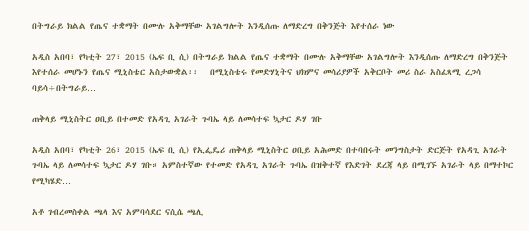በትግራይ ክልል የጤና ተቋማት በሙሉ አቅማቸው አገልግሎት እንዲሰጡ ለማድረግ በቅንጅት እየተሰራ ነው

አዲስ አበባ፣ የካቲት 27፣ 2015 (ኤፍ ቢ ሲ) በትግራይ ክልል የጤና ተቋማት በሙሉ አቅማቸው አገልግሎት እንዲሰጡ ለማድረግ በቅንጅት እየተሰራ መሆኑን የጤና ሚኒስቴር አስታውቋል፡፡   በሚኒስቴሩ የመድሃኒትና ህክምና መሳሪያዎች አቅርቦት መሪ ስራ አስፈጻሚ ረጋሳ ባይሳ÷በትግራይ…

ጠቅላይ ሚኒስትር ዐቢይ በተመድ የአዳጊ አገራት ጉባኤ ላይ ለመሳተፍ ኳታር ዶሃ ገቡ

አዲስ አበባ፣ የካቲት 26፣ 2015 (ኤፍ ቢ ሲ) የኢፌዴሪ ጠቅላይ ሚኒስትር ዐቢይ አሕመድ በተባበሩት መንግስታት ድርጅት የአዳጊ አገራት ጉባኤ ላይ ለመሳተፍ ኳታር ዶሃ ገቡ። አምስተኛው የተመድ የአዳጊ አገራት ጉባኤ በዝቅተኛ የእድገት ደረጃ ላይ በሚገኙ አገራት ላይ በማተኮር የሚካሄድ…

አቶ ገብረመስቀል ጫላ እና አምባሳደር ናሲሴ ጫሊ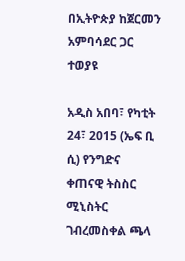በኢትዮጵያ ከጀርመን አምባሳደር ጋር ተወያዩ

አዲስ አበባ፣ የካቲት 24፣ 2015 (ኤፍ ቢ ሲ) የንግድና ቀጠናዊ ትስስር ሚኒስትር ገብረመስቀል ጫላ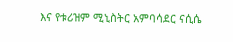እና የቱሪዝም ሚኒስትር አምባሳደር ናሲሴ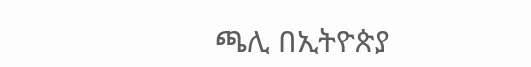ጫሊ በኢትዮጵያ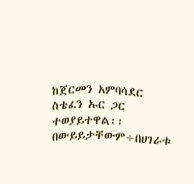ከጀርመን አምባሳደር ስቴፈን ኡር ጋር ተወያይተዋል፡፡ በውይይታቸውም÷በሀገራቱ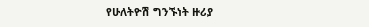የሁለትዮሽ ግንኙነት ዙሪያ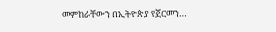መምከራቸውን በኢትዮጵያ የጀርመን…